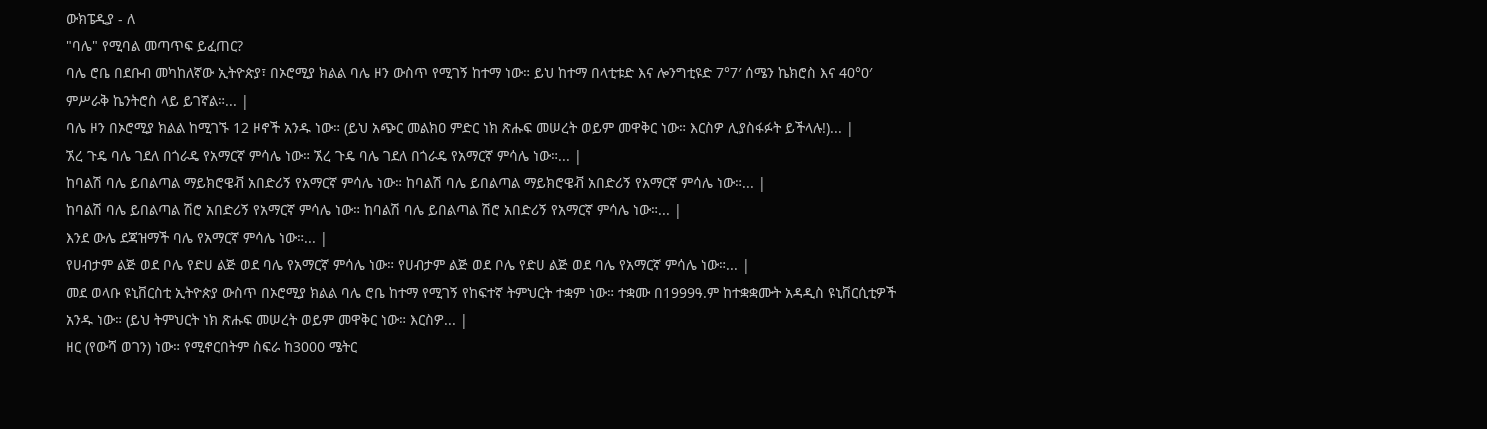ውክፔዲያ - ለ
"ባሌ" የሚባል መጣጥፍ ይፈጠር?
ባሌ ሮቤ በደቡብ መካከለኛው ኢትዮጵያ፣ በኦሮሚያ ክልል ባሌ ዞን ውስጥ የሚገኝ ከተማ ነው። ይህ ከተማ በላቲቱድ እና ሎንግቲዩድ 7°7′ ሰሜን ኬክሮስ እና 40°0′ ምሥራቅ ኬንትሮስ ላይ ይገኛል።... |
ባሌ ዞን በኦሮሚያ ክልል ከሚገኙ 12 ዞኖች አንዱ ነው። (ይህ አጭር መልክዐ ምድር ነክ ጽሑፍ መሠረት ወይም መዋቅር ነው። እርስዎ ሊያስፋፉት ይችላሉ!)... |
ኧረ ጉዴ ባሌ ገደለ በጎራዴ የአማርኛ ምሳሌ ነው። ኧረ ጉዴ ባሌ ገደለ በጎራዴ የአማርኛ ምሳሌ ነው።... |
ከባልሽ ባሌ ይበልጣል ማይክሮዌቭ አበድሪኝ የአማርኛ ምሳሌ ነው። ከባልሽ ባሌ ይበልጣል ማይክሮዌቭ አበድሪኝ የአማርኛ ምሳሌ ነው።... |
ከባልሽ ባሌ ይበልጣል ሽሮ አበድሪኝ የአማርኛ ምሳሌ ነው። ከባልሽ ባሌ ይበልጣል ሽሮ አበድሪኝ የአማርኛ ምሳሌ ነው።... |
እንደ ውሌ ደጃዝማች ባሌ የአማርኛ ምሳሌ ነው።... |
የሀብታም ልጅ ወደ ቦሌ የድሀ ልጅ ወደ ባሌ የአማርኛ ምሳሌ ነው። የሀብታም ልጅ ወደ ቦሌ የድሀ ልጅ ወደ ባሌ የአማርኛ ምሳሌ ነው።... |
መደ ወላቡ ዩኒቨርስቲ ኢትዮጵያ ውስጥ በኦሮሚያ ክልል ባሌ ሮቤ ከተማ የሚገኝ የከፍተኛ ትምህርት ተቋም ነው። ተቋሙ በ1999ዓ.ም ከተቋቋሙት አዳዲስ ዩኒቨርሲቲዎች አንዱ ነው። (ይህ ትምህርት ነክ ጽሑፍ መሠረት ወይም መዋቅር ነው። እርስዎ... |
ዘር (የውሻ ወገን) ነው። የሚኖርበትም ስፍራ ከ3000 ሜትር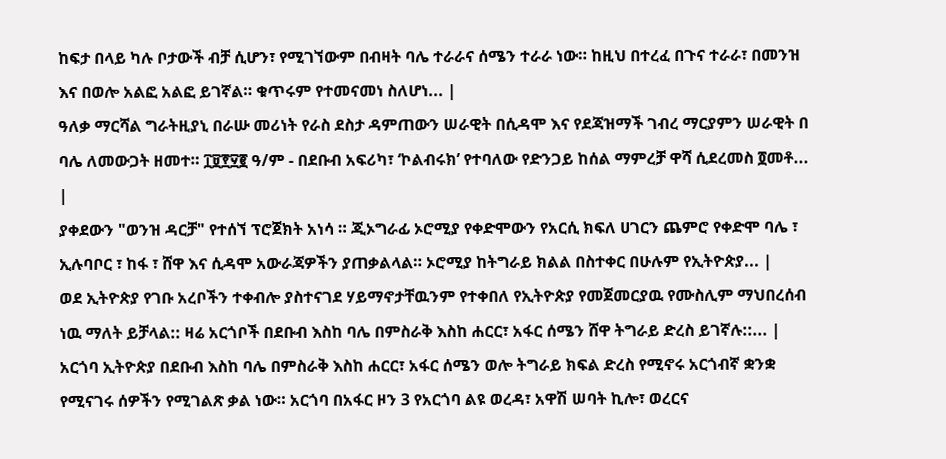ከፍታ በላይ ካሉ ቦታውች ብቻ ሲሆን፣ የሚገኘውም በብዛት ባሌ ተራራና ሰሜን ተራራ ነው። ከዚህ በተረፈ በጉና ተራራ፣ በመንዝ እና በወሎ አልፎ አልፎ ይገኛል። ቁጥሩም የተመናመነ ስለሆነ... |
ዓለቃ ማርሻል ግራትዚያኒ በራሡ መሪነት የራስ ደስታ ዳምጠውን ሠራዊት በሲዳሞ እና የደጃዝማች ገብረ ማርያምን ሠራዊት በ ባሌ ለመውጋት ዘመተ። ፲፱፻፶፪ ዓ/ም - በደቡብ አፍሪካ፣ ‘ኮልብሩክ’ የተባለው የድንጋይ ከሰል ማምረቻ ዋሻ ሲደረመስ ፬መቶ... |
ያቀደውን "ወንዝ ዳርቻ" የተሰኘ ፕሮጀክት አነሳ ። ጂኦግራፊ ኦሮሚያ የቀድሞውን የአርሲ ክፍለ ሀገርን ጨምሮ የቀድሞ ባሌ ፣ ኢሉባቦር ፣ ከፋ ፣ ሸዋ እና ሲዳሞ አውራጃዎችን ያጠቃልላል። ኦሮሚያ ከትግራይ ክልል በስተቀር በሁሉም የኢትዮጵያ... |
ወደ ኢትዮጵያ የገቡ አረቦችን ተቀብሎ ያስተናገደ ሃይማኖታቸዉንም የተቀበለ የኢትዮጵያ የመጀመርያዉ የሙስሊም ማህበረሰብ ነዉ ማለት ይቻላል:: ዛሬ አርጎቦች በደቡብ እስከ ባሌ በምስራቅ እስከ ሐርር፣ አፋር ሰሜን ሸዋ ትግራይ ድረስ ይገኛሉ::... |
አርጎባ ኢትዮጵያ በደቡብ እስከ ባሌ በምስራቅ እስከ ሐርር፣ አፋር ሰሜን ወሎ ትግራይ ክፍል ድረስ የሚኖሩ አርጎብኛ ቋንቋ የሚናገሩ ሰዎችን የሚገልጽ ቃል ነው። አርጎባ በአፋር ዞን 3 የአርጎባ ልዩ ወረዳ፣ አዋሽ ሠባት ኪሎ፣ ወረርና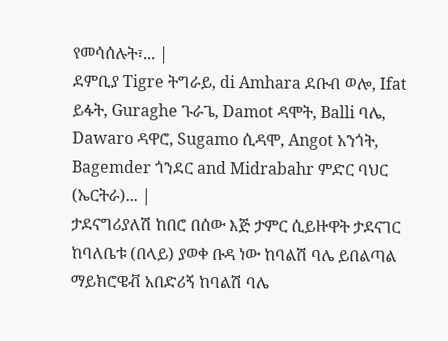የመሳሰሉት፣... |
ደምቢያ Tigre ትግራይ, di Amhara ደቡብ ወሎ, Ifat ይፋት, Guraghe ጉራጌ, Damot ዳሞት, Balli ባሌ, Dawaro ዳዋሮ, Sugamo ሲዳሞ, Angot አንጎት, Bagemder ጎንደር and Midrabahr ምድር ባህር (ኤርትራ)... |
ታደናግሪያለሽ ከበሮ በሰው እጅ ታምር ሲይዙዋት ታደናገር ከባለቤቱ (በላይ) ያወቀ ቡዳ ነው ከባልሽ ባሌ ይበልጣል ማይክሮዌቭ አበድሪኝ ከባልሽ ባሌ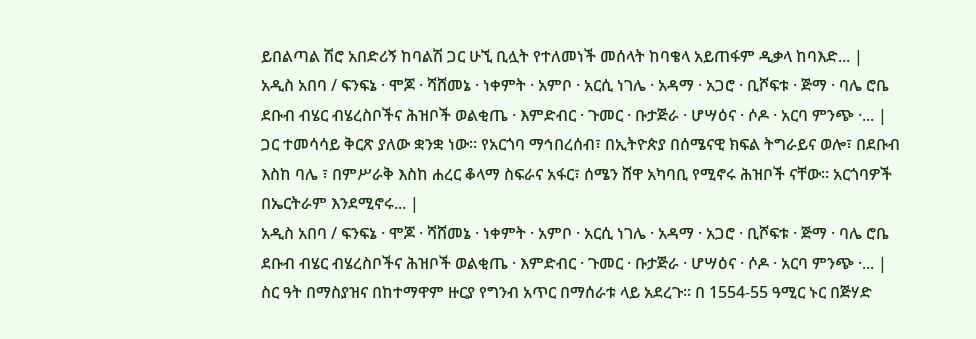ይበልጣል ሽሮ አበድሪኝ ከባልሽ ጋር ሁኚ ቢሏት የተለመነች መሰላት ከባቄላ አይጠፋም ዲቃላ ከባእድ... |
አዲስ አበባ / ፍንፍኔ · ሞጆ · ሻሸመኔ · ነቀምት · አምቦ · አርሲ ነገሌ · አዳማ · አጋሮ · ቢሾፍቱ · ጅማ · ባሌ ሮቤ ደቡብ ብሄር ብሄረስቦችና ሕዝቦች ወልቂጤ · እምድብር · ጉመር · ቡታጅራ · ሆሣዕና · ሶዶ · አርባ ምንጭ ·... |
ጋር ተመሳሳይ ቅርጽ ያለው ቋንቋ ነው። የአርጎባ ማኅበረሰብ፣ በኢትዮጵያ በሰሜናዊ ክፍል ትግራይና ወሎ፣ በደቡብ እስከ ባሌ ፣ በምሥራቅ እስከ ሐረር ቆላማ ስፍራና አፋር፣ ሰሜን ሸዋ አካባቢ የሚኖሩ ሕዝቦች ናቸው፡፡ አርጎባዎች በኤርትራም እንደሚኖሩ... |
አዲስ አበባ / ፍንፍኔ · ሞጆ · ሻሸመኔ · ነቀምት · አምቦ · አርሲ ነገሌ · አዳማ · አጋሮ · ቢሾፍቱ · ጅማ · ባሌ ሮቤ ደቡብ ብሄር ብሄረስቦችና ሕዝቦች ወልቂጤ · እምድብር · ጉመር · ቡታጅራ · ሆሣዕና · ሶዶ · አርባ ምንጭ ·... |
ስር ዓት በማስያዝና በከተማዋም ዙርያ የግንብ አጥር በማሰራቱ ላይ አደረጉ። በ 1554-55 ዓሚር ኑር በጅሃድ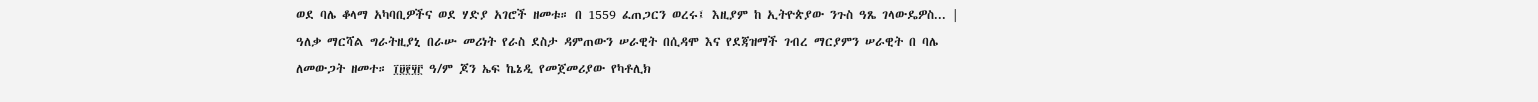ወደ ባሌ ቆላማ አካባቢዎችና ወደ ሃድያ አገሮች ዘመቱ። በ 1559 ፈጠጋርን ወረሩ፤ እዚያም ከ ኢትዮጵያው ንጉስ ዓጼ ገላውዴዎስ... |
ዓለቃ ማርሻል ግራትዚያኒ በራሡ መሪነት የራስ ደስታ ዳምጠውን ሠራዊት በሲዳሞ እና የደጃዝማች ገብረ ማርያምን ሠራዊት በ ባሌ ለመውጋት ዘመተ። ፲፱፻፶፫ ዓ/ም ጆን ኤፍ ኬኔዲ የመጀመሪያው የካቶሊክ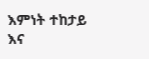እምነት ተከታይ እና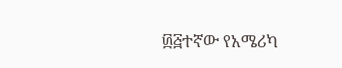፴፭ተኛው የአሜሪካ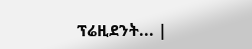ፕሬዚደንት... |